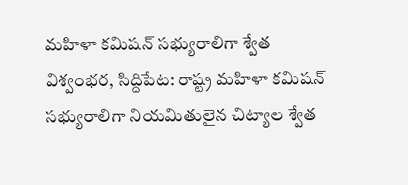మహిళా కమిషన్ సభ్యురాలిగా శ్వేత
విశ్వంభర, సిద్దిపేట: రాష్ట్ర మహిళా కమిషన్ సభ్యురాలిగా నియమితులైన చిట్యాల శ్వేత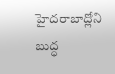హైదరాబాద్లోని బుద్ధ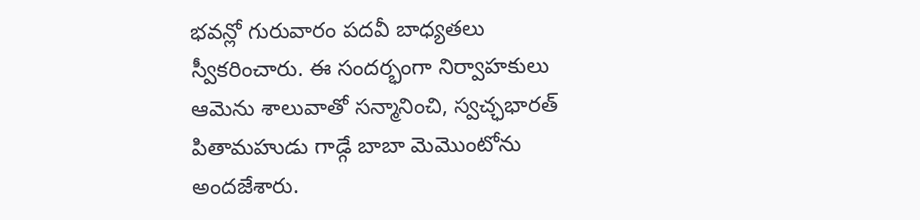భవన్లో గురువారం పదవీ బాధ్యతలు స్వీకరించారు. ఈ సందర్భంగా నిర్వాహకులు ఆమెను శాలువాతో సన్మానించి, స్వచ్ఛభారత్ పితామహుడు గాడ్గే బాబా మెమొంటోను అందజేశారు.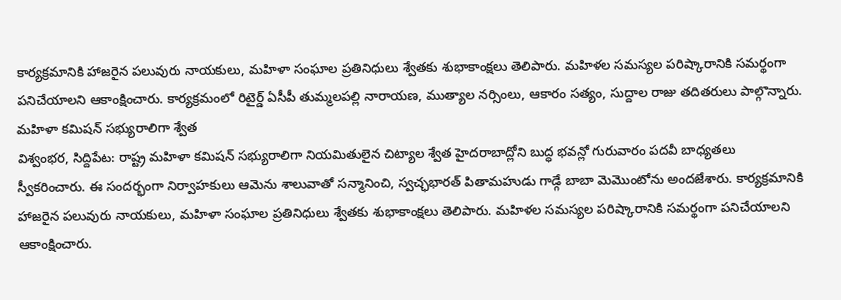కార్యక్రమానికి హాజరైన పలువురు నాయకులు, మహిళా సంఘాల ప్రతినిధులు శ్వేతకు శుభాకాంక్షలు తెలిపారు. మహిళల సమస్యల పరిష్కారానికి సమర్థంగా పనిచేయాలని ఆకాంక్షించారు. కార్యక్రమంలో రిటైర్డ్ ఏసీపీ తుమ్మలపల్లి నారాయణ, ముత్యాల నర్సింలు, ఆకారం సత్యం, సుద్దాల రాజు తదితరులు పాల్గొన్నారు.
మహిళా కమిషన్ సభ్యురాలిగా శ్వేత
విశ్వంభర, సిద్దిపేట: రాష్ట్ర మహిళా కమిషన్ సభ్యురాలిగా నియమితులైన చిట్యాల శ్వేత హైదరాబాద్లోని బుద్ధ భవన్లో గురువారం పదవీ బాధ్యతలు స్వీకరించారు. ఈ సందర్భంగా నిర్వాహకులు ఆమెను శాలువాతో సన్మానించి, స్వచ్ఛభారత్ పితామహుడు గాడ్గే బాబా మెమొంటోను అందజేశారు. కార్యక్రమానికి హాజరైన పలువురు నాయకులు, మహిళా సంఘాల ప్రతినిధులు శ్వేతకు శుభాకాంక్షలు తెలిపారు. మహిళల సమస్యల పరిష్కారానికి సమర్థంగా పనిచేయాలని ఆకాంక్షించారు.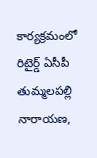కార్యక్రమంలో రిటైర్డ్ ఏసీపీ తుమ్మలపల్లి నారాయణ,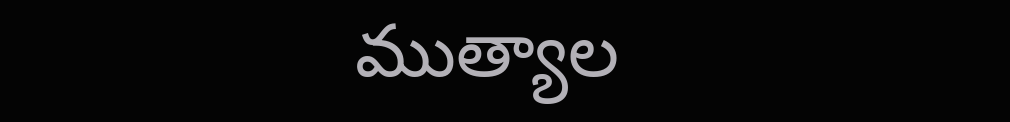ముత్యాల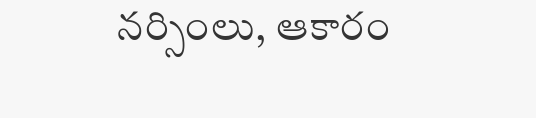నర్సింలు, ఆకారం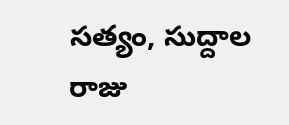సత్యం, సుద్దాల రాజు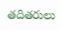తదితరులు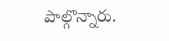పాల్గొన్నారు.